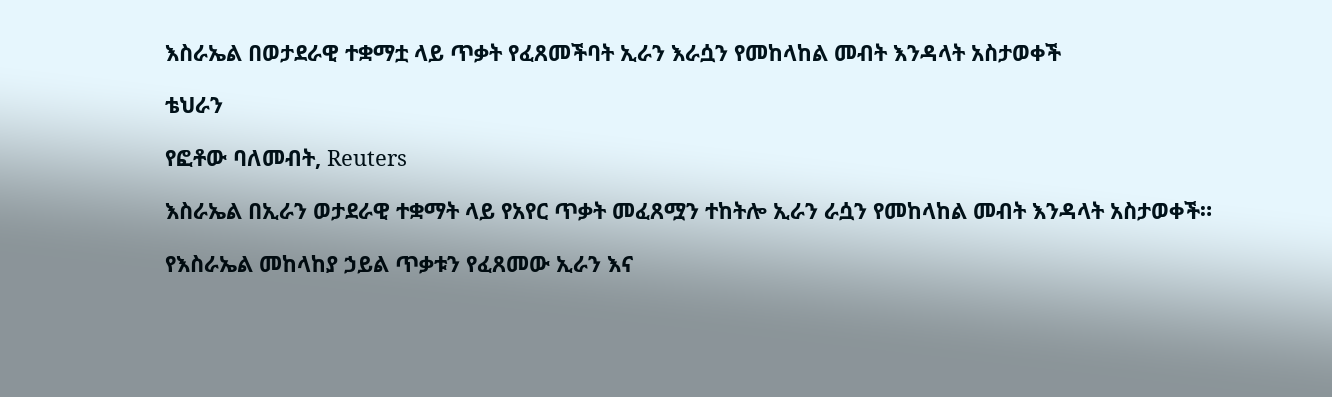እስራኤል በወታደራዊ ተቋማቷ ላይ ጥቃት የፈጸመችባት ኢራን እራሷን የመከላከል መብት እንዳላት አስታወቀች

ቴህራን

የፎቶው ባለመብት, Reuters

እስራኤል በኢራን ወታደራዊ ተቋማት ላይ የአየር ጥቃት መፈጸሟን ተከትሎ ኢራን ራሷን የመከላከል መብት እንዳላት አስታወቀች።

የእስራኤል መከላከያ ኃይል ጥቃቱን የፈጸመው ኢራን እና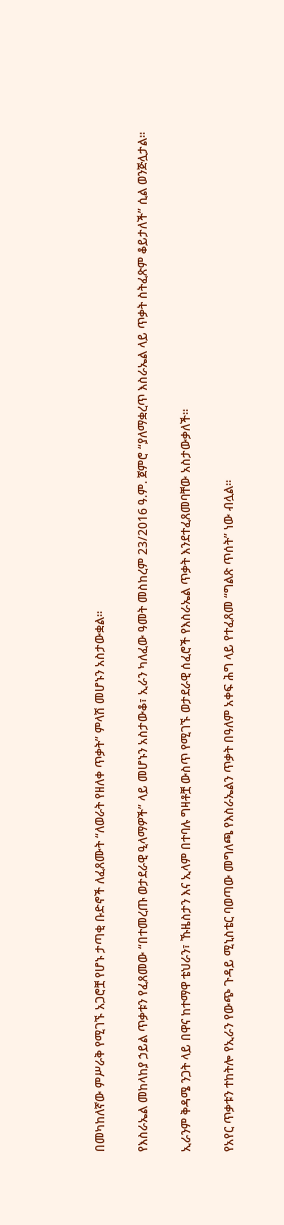በመካከለኛው ምሥራቅ የሚገኙ አጋሮቿ የሆኑ ታጣቂ ቡድኖች ለፈጸሙት “ለወራት የዘለቀ ጥቃት” ምላሽ መሆኑን አስታውቋል።

የእስራኤል መከላከያ ኃይል ጥቃቱን የፈጸመው “በተመረጡ ወታደራዊ ዒላማዎች” ላይ መሆኑን አስታውቆ፣ ኢራን ካለፈው ዓመት መስከረም 23/2016 ዓ.ም. ጀምሮ “ያለማቋረጥ እስራኤል ላይ ጥቃት ስትፈጽም ቆይታለች” ሲል ወንጅሏታል።

ኢራንም ቅዳሜ ንጋት ላይ በዋና ከተማዋ ቴህራን፣ ኹዜስታን እና ኢላም በተባሉ ግዛቶቿ ውስጥ የሚገኙ ወታደራዊ ሰፈሮች የእስራኤል ጥቃት እንደተፈጸመባቸው አስታውቃለች።

የአየር ጥቃቱን ተከትሎ የኢራን የውጭ ጉዳይ ሚኒስቴር ባወጣው መግለጫ የእስራኤልን ጥቃት በዓለም አቀፍ ሕግ ላይ የተፈጸመ “ግልጽ ጥሰት” ነው ብሏል።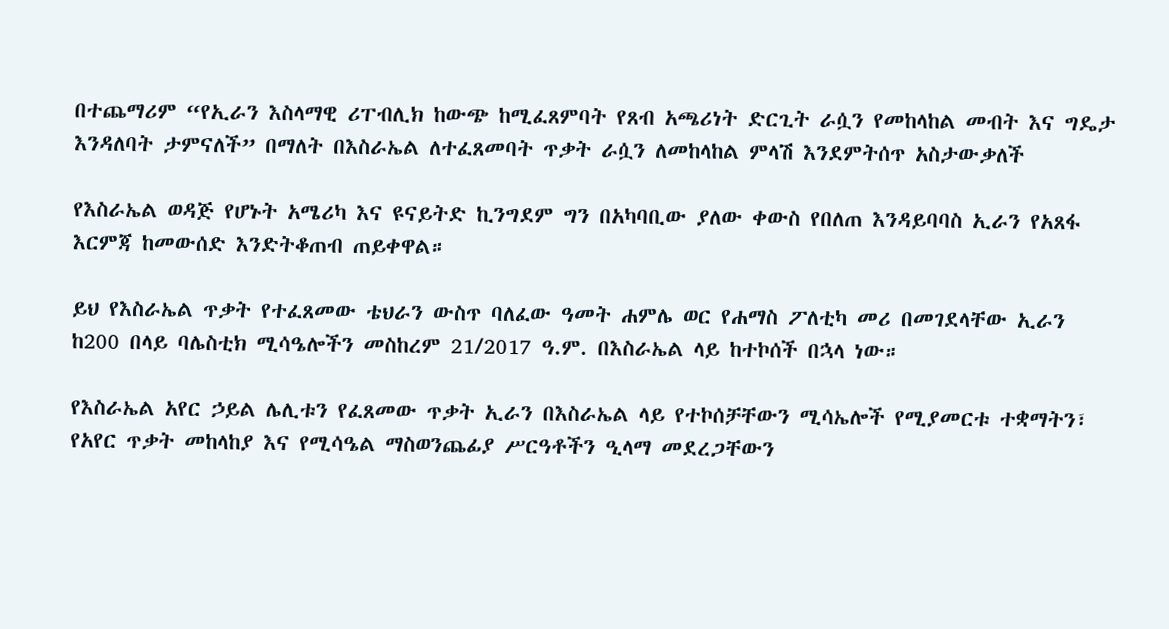በተጨማሪም “የኢራን እስላማዊ ሪፐብሊክ ከውጭ ከሚፈጸምባት የጸብ አጫሪነት ድርጊት ራሷን የመከላከል መብት እና ግዴታ እንዳለባት ታምናለች” በማለት በእስራኤል ለተፈጸመባት ጥቃት ራሷን ለመከላከል ምላሽ እንደምትሰጥ አስታውቃለች

የእስራኤል ወዳጅ የሆኑት አሜሪካ እና ዩናይትድ ኪንግደም ግን በአካባቢው ያለው ቀውስ የበለጠ እንዳይባባስ ኢራን የአጸፋ እርምጃ ከመውሰድ እንድትቆጠብ ጠይቀዋል።

ይህ የእስራኤል ጥቃት የተፈጸመው ቴህራን ውስጥ ባለፈው ዓመት ሐምሌ ወር የሐማስ ፖለቲካ መሪ በመገደላቸው ኢራን ከ200 በላይ ባሌስቲክ ሚሳዔሎችን መስከረም 21/2017 ዓ.ም. በእስራኤል ላይ ከተኮሰች በኋላ ነው።

የእስራኤል አየር ኃይል ሌሊቱን የፈጸመው ጥቃት ኢራን በእስራኤል ላይ የተኮሰቻቸውን ሚሳኤሎች የሚያመርቱ ተቋማትን፣ የአየር ጥቃት መከላከያ እና የሚሳዔል ማስወንጨፊያ ሥርዓቶችን ዒላማ መደረጋቸውን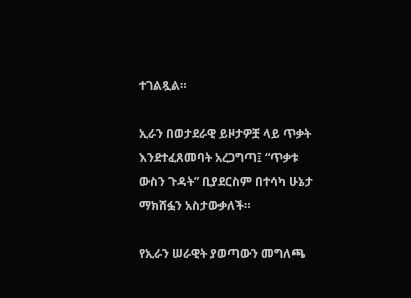ተገልጿል።

ኢራን በወታደራዊ ይዞታዎቿ ላይ ጥቃት እንደተፈጸመባት አረጋግጣ፤ “ጥቃቱ ውስን ጉዳት” ቢያደርስም በተሳካ ሁኔታ ማክሸፏን አስታውቃለች።

የኢራን ሠራዊት ያወጣውን መግለጫ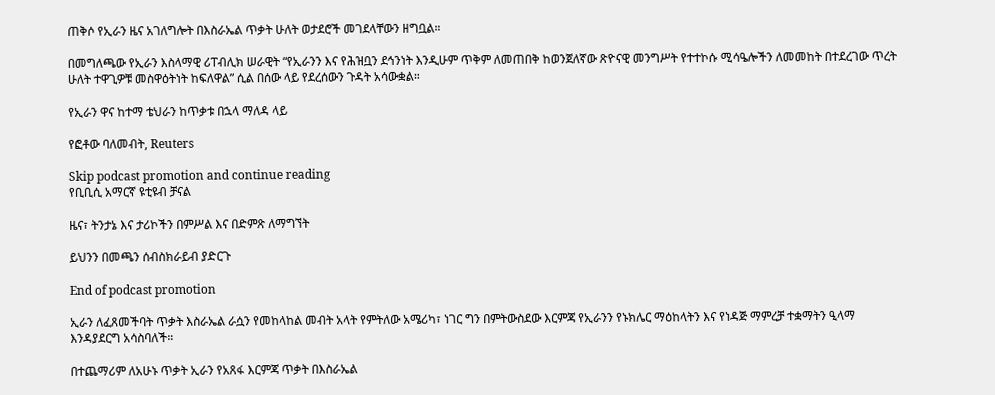ጠቅሶ የኢራን ዜና አገለግሎት በእስራኤል ጥቃት ሁለት ወታደሮች መገደላቸውን ዘግቧል።

በመግለጫው የኢራን እስላማዊ ሪፐብሊክ ሠራዊት “የኢራንን እና የሕዝቧን ደኅንነት እንዲሁም ጥቅም ለመጠበቅ ከወንጀለኛው ጽዮናዊ መንግሥት የተተኮሱ ሚሳዔሎችን ለመመከት በተደረገው ጥረት ሁለት ተዋጊዎቹ መስዋዕትነት ከፍለዋል” ሲል በሰው ላይ የደረሰውን ጉዳት አሳውቋል።

የኢራን ዋና ከተማ ቴህራን ከጥቃቱ በኋላ ማለዳ ላይ

የፎቶው ባለመብት, Reuters

Skip podcast promotion and continue reading
የቢቢሲ አማርኛ ዩቲዩብ ቻናል

ዜና፣ ትንታኔ እና ታሪኮችን በምሥል እና በድምጽ ለማግኘት

ይህንን በመጫን ሰብስክራይብ ያድርጉ

End of podcast promotion

ኢራን ለፈጸመችባት ጥቃት እስራኤል ራሷን የመከላከል መብት አላት የምትለው አሜሪካ፣ ነገር ግን በምትውስደው እርምጃ የኢራንን የኑክሌር ማዕከላትን እና የነዳጅ ማምረቻ ተቋማትን ዒላማ እንዳያደርግ አሳስባለች።

በተጨማሪም ለአሁኑ ጥቃት ኢራን የአጸፋ እርምጃ ጥቃት በእስራኤል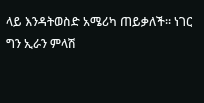ላይ እንዳትወስድ አሜሪካ ጠይቃለች። ነገር ግን ኢራን ምላሽ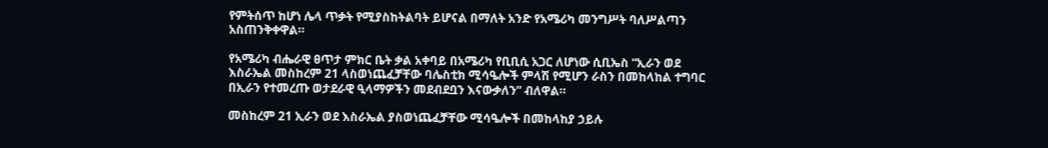የምትሰጥ ከሆነ ሌላ ጥቃት የሚያስከትልባት ይሆናል በማለት አንድ የአሜሪካ መንግሥት ባለሥልጣን አስጠንቅቀዋል።

የአሜሪካ ብሔራዊ ፀጥታ ምክር ቤት ቃል አቀባይ በአሜሪካ የቢቢሲ አጋር ለሆነው ሲቢኤስ “ኢራን ወደ እስራኤል መስከረም 21 ላስወነጨፈቻቸው ባሌስቲክ ሚሳዔሎች ምላሽ የሚሆን ራስን በመከላከል ተግባር በኢራን የተመረጡ ወታደራዊ ዒላማዎችን መደብደቧን እናውቃለን” ብለዋል።

መስከረም 21 ኢራን ወደ እስራኤል ያስወነጨፈቻቸው ሚሳዔሎች በመከላከያ ኃይሉ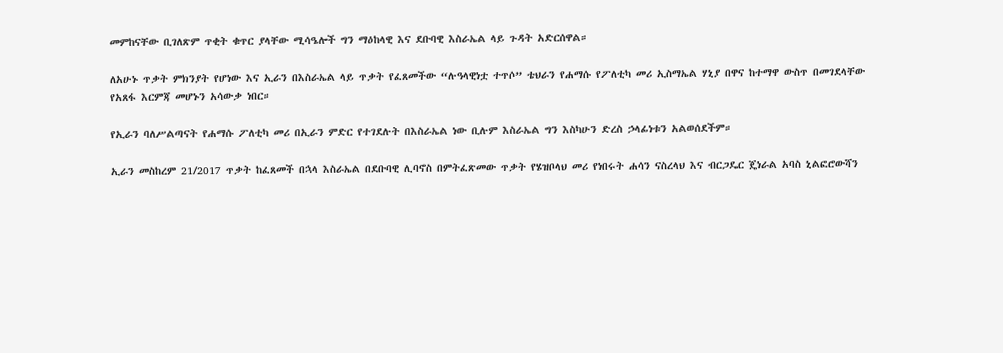መምከናቸው ቢገለጽም ጥቂት ቁጥር ያላቸው ሚሳዔሎች ግን ማዕከላዊ እና ደቡባዊ እስራኤል ላይ ጉዳት አድርሰዋል።

ለአሁኑ ጥቃት ምክንያት የሆነው እና ኢራን በእስራኤል ላይ ጥቃት የፈጸመችው “ሉዓላዊነቷ ተጥሶ” ቴህራን የሐማሱ የፖለቲካ መሪ ኢስማኤል ሃኒያ በዋና ከተማዋ ውስጥ በመገደላቸው የአጸፋ እርምጃ መሆኑን አሳውቃ ነበር።

የኢራን ባለሥልጣናት የሐማሱ ፖለቲካ መሪ በኢራን ምድር የተገደሉት በእስራኤል ነው ቢሉም እስራኤል ግን እስካሁን ድረስ ኃላፊነቱን አልወሰደችም።

ኢራን መስከረም 21/2017 ጥቃት ከፈጸመች በኋላ እስራኤል በደቡባዊ ሊባኖስ በምትፈጽመው ጥቃት የሄዝቦላህ መሪ የነበሩት ሐሳን ናስረላህ እና ብርጋዴር ጄነራል አባስ ኒልፎሮውሻን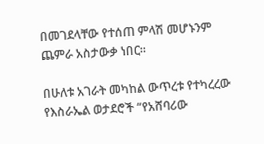በመገደላቸው የተሰጠ ምላሽ መሆኑንም ጨምራ አስታውቃ ነበር።

በሁለቱ አገራት መካከል ውጥረቱ የተካረረው የእስራኤል ወታደሮች “የአሸባሪው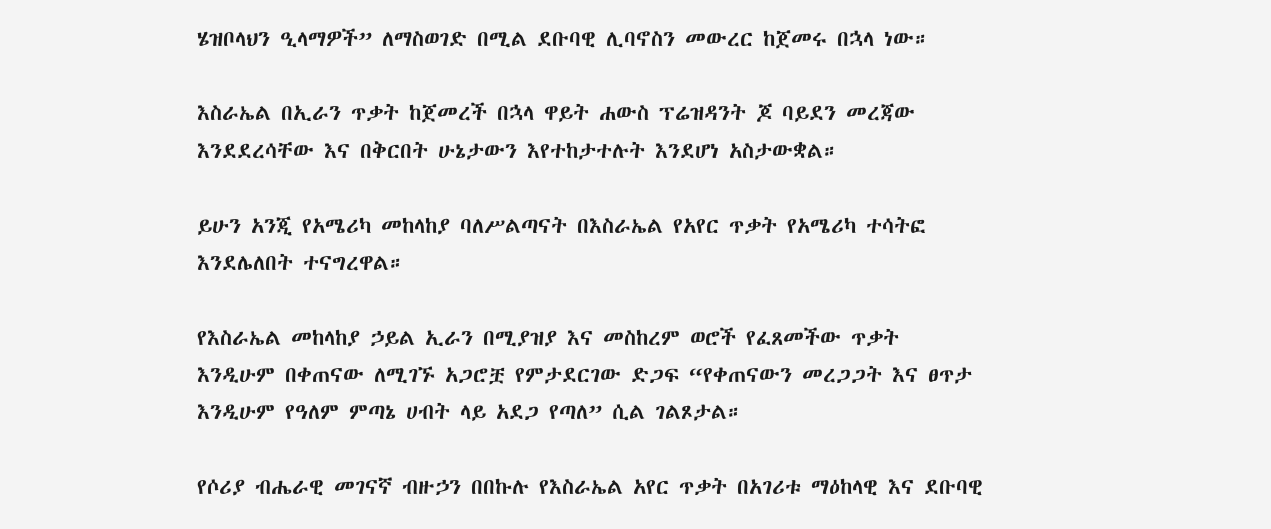ሄዝቦላህን ዒላማዎች” ለማስወገድ በሚል ደቡባዊ ሊባኖስን መውረር ከጀመሩ በኋላ ነው።

እስራኤል በኢራን ጥቃት ከጀመረች በኋላ ዋይት ሐውስ ፕሬዝዳንት ጆ ባይደን መረጃው እንደደረሳቸው እና በቅርበት ሁኔታውን እየተከታተሉት እንደሆነ አስታውቋል።

ይሁን አንጂ የአሜሪካ መከላከያ ባለሥልጣናት በእስራኤል የአየር ጥቃት የአሜሪካ ተሳትፎ እንደሌለበት ተናግረዋል።

የእስራኤል መከላከያ ኃይል ኢራን በሚያዝያ እና መስከረም ወሮች የፈጸመችው ጥቃት እንዲሁም በቀጠናው ለሚገኙ አጋሮቿ የምታደርገው ድጋፍ “የቀጠናውን መረጋጋት እና ፀጥታ እንዲሁም የዓለም ምጣኔ ሀብት ላይ አደጋ የጣለ” ሲል ገልጾታል።

የሶሪያ ብሔራዊ መገናኛ ብዙኃን በበኩሉ የእስራኤል አየር ጥቃት በአገሪቱ ማዕከላዊ እና ደቡባዊ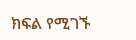ክፍል የሚገኙ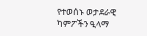የተወሰኑ ወታደራዊ ካምፖችን ዒላማ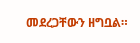መደረጋቸውን ዘግቧል።